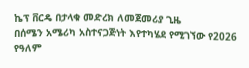ኬፕ ቨርዴ በታላቁ መድረክ ለመጀመሪያ ጊዜ
በሰሜን አሜሪካ አስተናጋጅነት እየተካሄደ የሚገኘው የ2026 የዓለም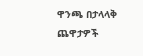ዋንጫ በታላላቅ ጨዋታዎች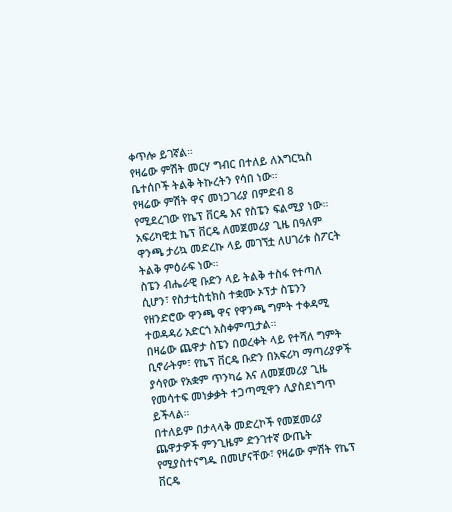ቀጥሎ ይገኛል።
የዛሬው ምሽት መርሃ ግብር በተለይ ለእግርኳስ ቤተሰቦች ትልቅ ትኩረትን የሳበ ነው።
የዛሬው ምሽት ዋና መነጋገሪያ በምድብ 8 የሚደረገው የኬፕ ቨርዴ እና የስፔን ፍልሚያ ነው።
አፍሪካዊቷ ኬፕ ቨርዴ ለመጀመሪያ ጊዜ በዓለም ዋንጫ ታሪኳ መድረኩ ላይ መገኘቷ ለሀገሪቱ ስፖርት ትልቅ ምዕራፍ ነው።
ስፔን ብሔራዊ ቡድን ላይ ትልቅ ተስፋ የተጣለ ሲሆን፣ የስታቲስቲክስ ተቋሙ ኦፕታ ስፔንን የዘንድሮው ዋንጫ ዋና የዋንጫ ግምት ተቀዳሚ ተወዳዳሪ አድርጎ አስቀምጧታል።
በዛሬው ጨዋታ ስፔን በወረቀት ላይ የተሻለ ግምት ቢኖራትም፣ የኬፕ ቨርዴ ቡድን በአፍሪካ ማጣሪያዎች ያሳየው የአቋም ጥንካሬ እና ለመጀመሪያ ጊዜ የመሳተፍ መነቃቃት ተጋጣሚዋን ሊያስደነግጥ ይችላል።
በተለይም በታላላቅ መድረኮች የመጀመሪያ ጨዋታዎች ምንጊዜም ድንገተኛ ውጤት የሚያስተናግዱ በመሆናቸው፣ የዛሬው ምሽት የኬፕ ቨርዴ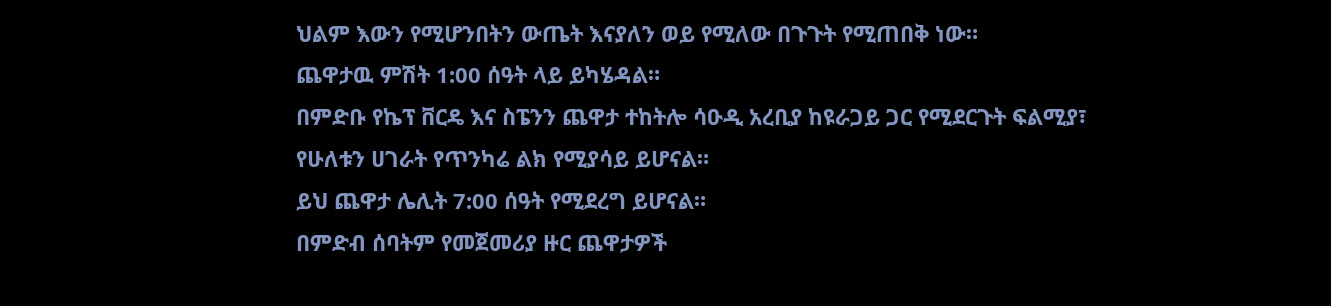ህልም እውን የሚሆንበትን ውጤት እናያለን ወይ የሚለው በጉጉት የሚጠበቅ ነው።
ጨዋታዉ ምሽት 1:00 ሰዓት ላይ ይካሄዳል።
በምድቡ የኬፕ ቨርዴ እና ስፔንን ጨዋታ ተከትሎ ሳዑዲ አረቢያ ከዩራጋይ ጋር የሚደርጉት ፍልሚያ፣ የሁለቱን ሀገራት የጥንካሬ ልክ የሚያሳይ ይሆናል።
ይህ ጨዋታ ሌሊት 7:00 ሰዓት የሚደረግ ይሆናል።
በምድብ ሰባትም የመጀመሪያ ዙር ጨዋታዎች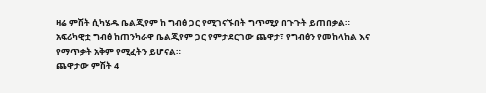ዛሬ ምሽት ሲካሄዱ ቤልጂየም ከ ግብፅ ጋር የሚገናኙበት ግጥሚያ በጉጉት ይጠበቃል።
አፍሪካዊቷ ግብፅ ከጠንካራዋ ቤልጂየም ጋር የምታደርገው ጨዋታ፣ የግብፅን የመከላከል እና የማጥቃት አቅም የሚፈትን ይሆናል።
ጨዋታው ምሽት 4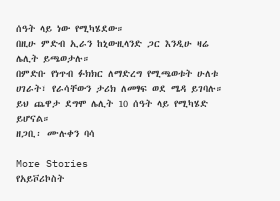ሰዓት ላይ ነው የሚካሄደው።
በዚሁ ምድብ ኢራን ከኒውዚላንድ ጋር እንዲሁ ዛሬ ሌሊት ይጫወታሉ።
በምድቡ የነጥብ ፉክክር ለማድረግ የሚጫወቱት ሁለቱ ሀገራት፣ የራሳቸውን ታሪክ ለመፃፍ ወደ ሜዳ ይገባሉ።
ይህ ጨዋታ ደግሞ ሌሊት 10 ሰዓት ላይ የሚካሄድ ይሆናል።
ዘጋቢ፡ ሙሉቀን ባሳ

More Stories
የአይቮሪኮስት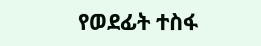የወደፊት ተስፋ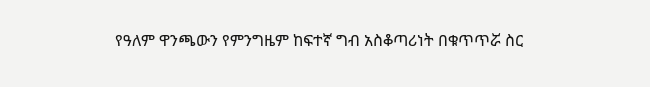የዓለም ዋንጫውን የምንግዜም ከፍተኛ ግብ አስቆጣሪነት በቁጥጥሯ ስር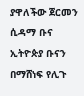ያዋለችው ጀርመን
ሲዳማ ቡና ኢትዮጵያ ቡናን በማሸነፍ የሊጉ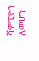ሻምፒዮን ለመሆን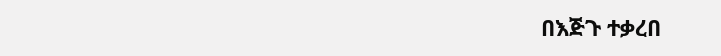በእጅጉ ተቃረበ